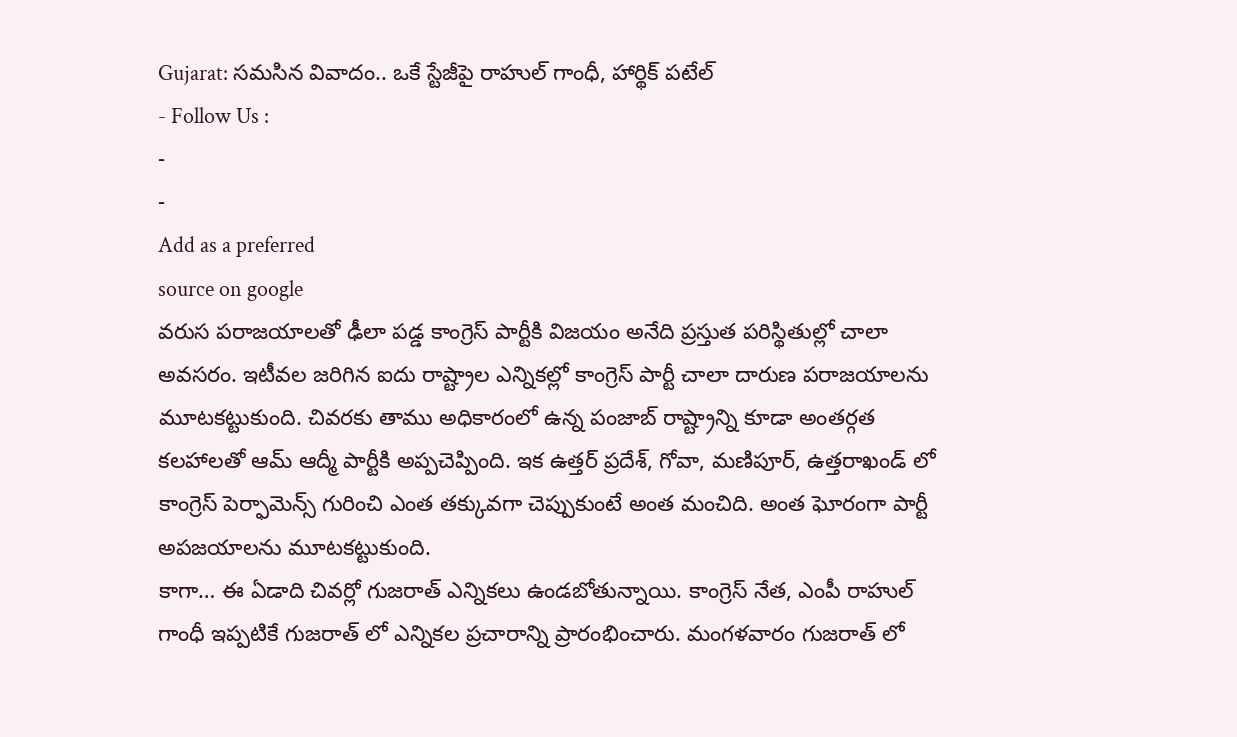Gujarat: సమసిన వివాదం.. ఒకే స్టేజీపై రాహుల్ గాంధీ, హార్థిక్ పటేల్
- Follow Us :
-
-
Add as a preferred
source on google
వరుస పరాజయాలతో ఢీలా పడ్డ కాంగ్రెస్ పార్టీకి విజయం అనేది ప్రస్తుత పరిస్థితుల్లో చాలా అవసరం. ఇటీవల జరిగిన ఐదు రాష్ట్రాల ఎన్నికల్లో కాంగ్రెస్ పార్టీ చాలా దారుణ పరాజయాలను మూటకట్టుకుంది. చివరకు తాము అధికారంలో ఉన్న పంజాబ్ రాష్ట్రాన్ని కూడా అంతర్గత కలహాలతో ఆమ్ ఆద్మీ పార్టీకి అప్పచెప్పింది. ఇక ఉత్తర్ ప్రదేశ్, గోవా, మణిపూర్, ఉత్తరాఖండ్ లో కాంగ్రెస్ పెర్ఫామెన్స్ గురించి ఎంత తక్కువగా చెప్పుకుంటే అంత మంచిది. అంత ఘోరంగా పార్టీ అపజయాలను మూటకట్టుకుంది.
కాగా… ఈ ఏడాది చివర్లో గుజరాత్ ఎన్నికలు ఉండబోతున్నాయి. కాంగ్రెస్ నేత, ఎంపీ రాహుల్ గాంధీ ఇప్పటికే గుజరాత్ లో ఎన్నికల ప్రచారాన్ని ప్రారంభించారు. మంగళవారం గుజరాత్ లో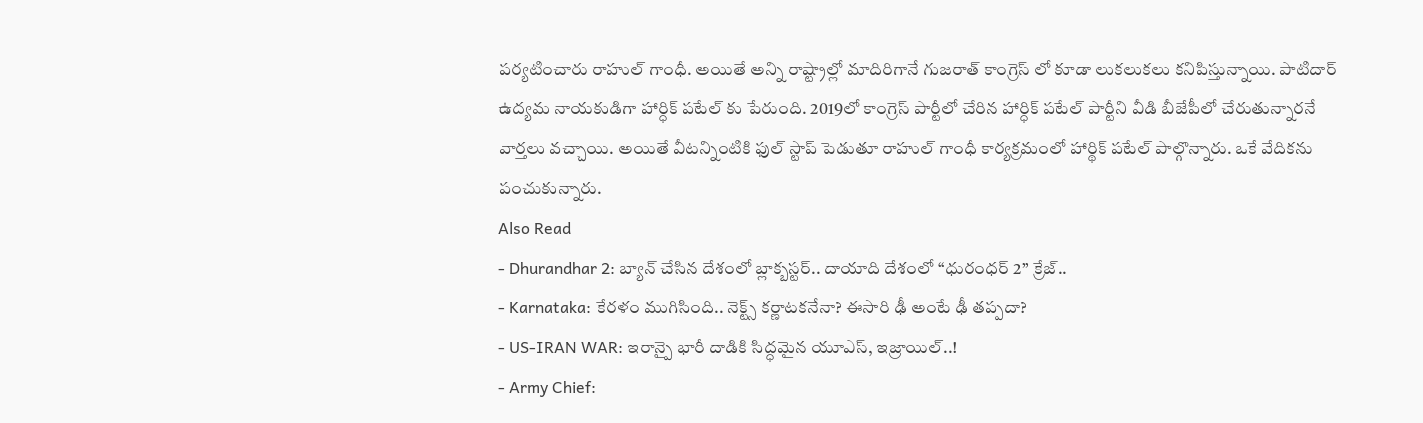పర్యటించారు రాహుల్ గాంధీ. అయితే అన్ని రాష్ట్రాల్లో మాదిరిగానే గుజరాత్ కాంగ్రెస్ లో కూడా లుకలుకలు కనిపిస్తున్నాయి. పాటిదార్ ఉద్యమ నాయకుడిగా హార్ధిక్ పటేల్ కు పేరుంది. 2019లో కాంగ్రెస్ పార్టీలో చేరిన హార్ధిక్ పటేల్ పార్టీని వీడి బీజేపీలో చేరుతున్నారనే వార్తలు వచ్చాయి. అయితే వీటన్నింటికి ఫుల్ స్టాప్ పెడుతూ రాహుల్ గాంధీ కార్యక్రమంలో హార్థిక్ పటేల్ పాల్గొన్నారు. ఒకే వేదికను పంచుకున్నారు.
Also Read
- Dhurandhar 2: బ్యాన్ చేసిన దేశంలో బ్లాక్బస్టర్.. దాయాది దేశంలో ‘‘ధురంధర్ 2’’ క్రేజ్..
- Karnataka: కేరళం ముగిసింది.. నెక్ట్స్ కర్ణాటకనేనా? ఈసారి ఢీ అంటే ఢీ తప్పదా?
- US-IRAN WAR: ఇరాన్పై భారీ దాడికి సిద్ధమైన యూఎస్, ఇజ్రాయిల్..!
- Army Chief: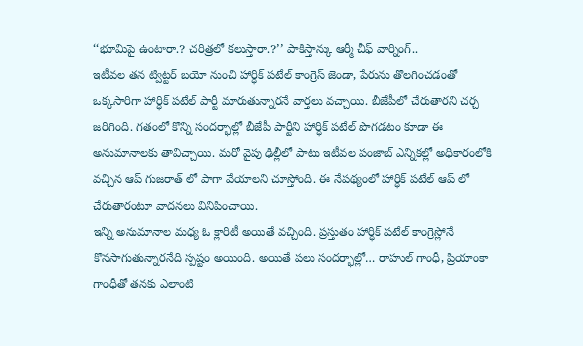‘‘భూమిపై ఉంటారా.? చరిత్రలో కలుస్తారా.?’’ పాకిస్తాన్కు ఆర్మీ చీఫ్ వార్నింగ్..
ఇటీవల తన ట్విట్టర్ బయో నుంచి హార్ధిక్ పటేల్ కాంగ్రెస్ జెండా, పేరును తొలగించడంతో ఒక్కసారిగా హార్ధిక్ పటేల్ పార్టీ మారుతున్నారనే వార్తలు వచ్చాయి. బీజేపీలో చేరుతారని చర్చ జరిగింది. గతంలో కొన్ని సందర్భాల్లో బీజేపీ పార్టీని హార్ధిక్ పటేల్ పొగడటం కూడా ఈ అనుమానాలకు తావిచ్చాయి. మరో వైపు ఢిల్లీలో పాటు ఇటీవల పంజాబ్ ఎన్నికల్లో అధికారంలోకి వచ్చిన ఆప్ గుజరాత్ లో పాగా వేయాలని చూస్తోంది. ఈ నేపథ్యంలో హార్ధిక్ పటేల్ ఆప్ లో చేరుతారంటూ వాదనలు వినిపించాయి.
ఇన్ని అనుమానాల మధ్య ఓ క్లారిటీ అయితే వచ్చింది. ప్రస్తుతం హార్ధిక్ పటేల్ కాంగ్రెస్లోనే కొనసాగుతున్నారనేది స్పష్టం అయింది. అయితే పలు సందర్భాల్లో… రాహుల్ గాంధీ, ప్రియాంకా గాంధీతో తనకు ఎలాంటి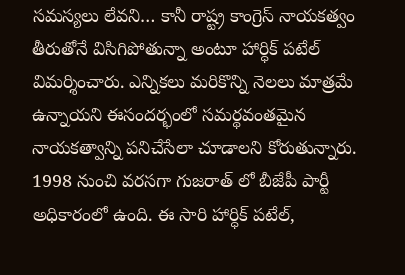సమస్యలు లేవని… కానీ రాష్ట్ర కాంగ్రెస్ నాయకత్వం తీరుతోనే విసిగిపోతున్నా అంటూ హార్ధిక్ పటేల్ విమర్శించారు. ఎన్నికలు మరికొన్ని నెలలు మాత్రమే ఉన్నాయని ఈసందర్భంలో సమర్థవంతమైన నాయకత్వాన్ని పనిచేసేలా చూడాలని కోరుతున్నారు. 1998 నుంచి వరసగా గుజరాత్ లో బీజేపీ పార్టీ అధికారంలో ఉంది. ఈ సారి హార్ధిక్ పటేల్,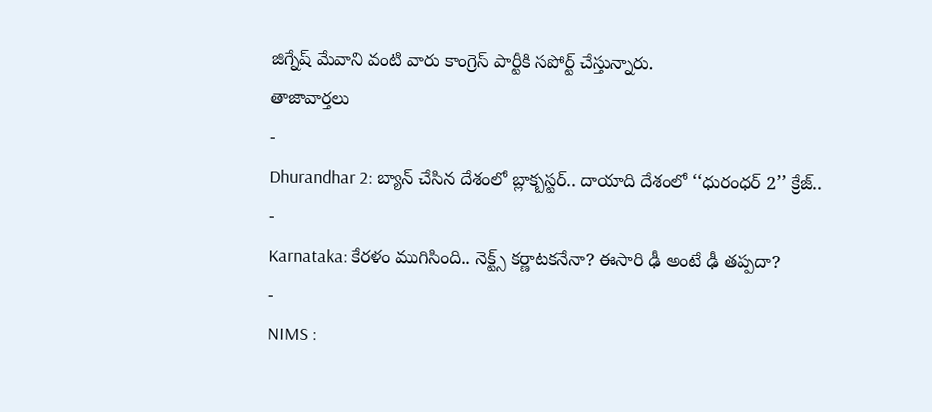జిగ్నేష్ మేవాని వంటి వారు కాంగ్రెస్ పార్టీకి సపోర్ట్ చేస్తున్నారు.
తాజావార్తలు
-
Dhurandhar 2: బ్యాన్ చేసిన దేశంలో బ్లాక్బస్టర్.. దాయాది దేశంలో ‘‘ధురంధర్ 2’’ క్రేజ్..
-
Karnataka: కేరళం ముగిసింది.. నెక్ట్స్ కర్ణాటకనేనా? ఈసారి ఢీ అంటే ఢీ తప్పదా?
-
NIMS :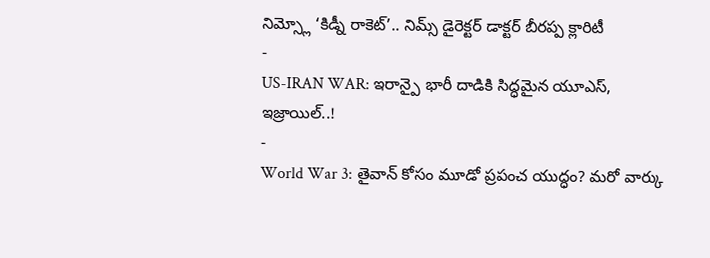నిమ్స్లో ‘కిడ్నీ రాకెట్’.. నిమ్స్ డైరెక్టర్ డాక్టర్ బీరప్ప క్లారిటీ
-
US-IRAN WAR: ఇరాన్పై భారీ దాడికి సిద్ధమైన యూఎస్, ఇజ్రాయిల్..!
-
World War 3: తైవాన్ కోసం మూడో ప్రపంచ యుద్ధం? మరో వార్కు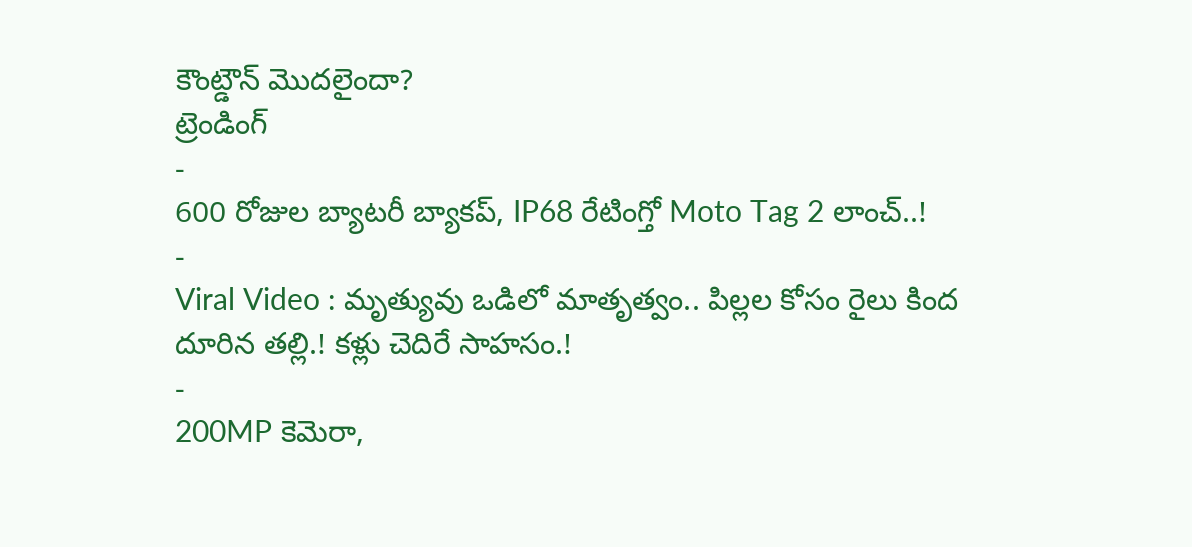కౌంట్డౌన్ మొదలైందా?
ట్రెండింగ్
-
600 రోజుల బ్యాటరీ బ్యాకప్, IP68 రేటింగ్తో Moto Tag 2 లాంచ్..!
-
Viral Video : మృత్యువు ఒడిలో మాతృత్వం.. పిల్లల కోసం రైలు కింద దూరిన తల్లి.! కళ్లు చెదిరే సాహసం.!
-
200MP కెమెరా,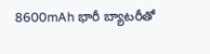8600mAh భారీ బ్యాటరీతో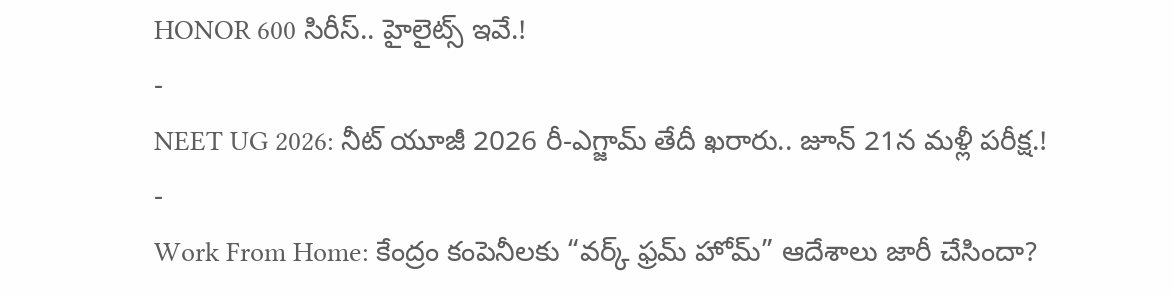HONOR 600 సిరీస్.. హైలైట్స్ ఇవే.!
-
NEET UG 2026: నీట్ యూజీ 2026 రీ-ఎగ్జామ్ తేదీ ఖరారు.. జూన్ 21న మళ్లీ పరీక్ష.!
-
Work From Home: కేంద్రం కంపెనీలకు “వర్క్ ఫ్రమ్ హోమ్” ఆదేశాలు జారీ చేసిందా?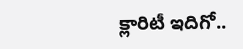క్లారిటీ ఇదిగో..